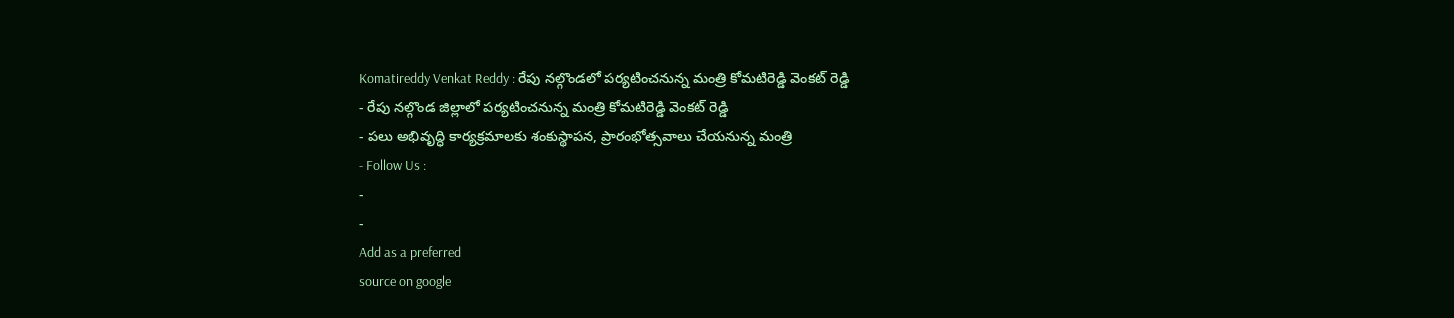Komatireddy Venkat Reddy : రేపు నల్గొండలో పర్యటించనున్న మంత్రి కోమటిరెడ్డి వెంకట్ రెడ్డి
- రేపు నల్గొండ జిల్లాలో పర్యటించనున్న మంత్రి కోమటిరెడ్డి వెంకట్ రెడ్డి
- పలు అభివృద్ధి కార్యక్రమాలకు శంకుస్థాపన, ప్రారంభోత్సవాలు చేయనున్న మంత్రి
- Follow Us :
-
-
Add as a preferred
source on google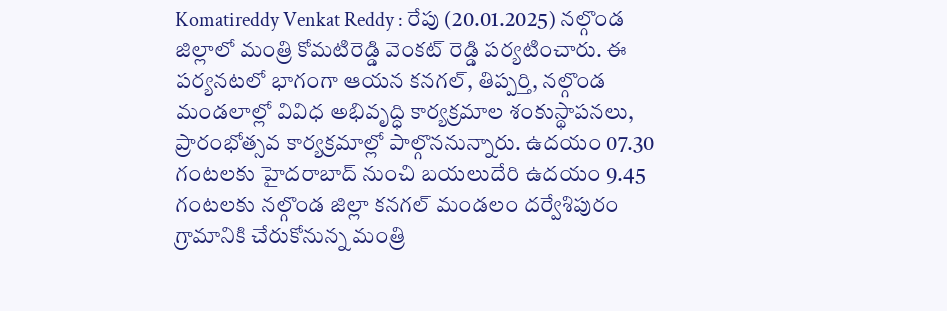Komatireddy Venkat Reddy : రేపు (20.01.2025) నల్గొండ జిల్లాలో మంత్రి కోమటిరెడ్డి వెంకట్ రెడ్డి పర్యటించారు. ఈ పర్యనటలో భాగంగా ఆయన కనగల్, తిప్పర్తి, నల్గొండ మండలాల్లో వివిధ అభివృద్ధి కార్యక్రమాల శంకుస్థాపనలు, ప్రారంభోత్సవ కార్యక్రమాల్లో పాల్గొననున్నారు. ఉదయం 07.30 గంటలకు హైదరాబాద్ నుంచి బయలుదేరి ఉదయం 9.45 గంటలకు నల్గొండ జిల్లా కనగల్ మండలం దర్వేశిపురం గ్రామానికి చేరుకోనున్న మంత్రి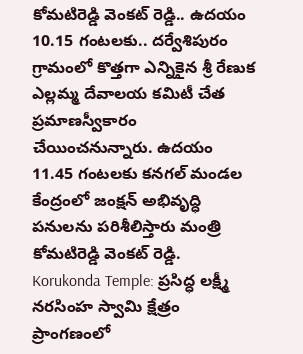కోమటిరెడ్డి వెంకట్ రెడ్డి.. ఉదయం 10.15 గంటలకు.. దర్వేశిపురం గ్రామంలో కొత్తగా ఎన్నికైన శ్రీ రేణుక ఎల్లమ్మ దేవాలయ కమిటీ చేత ప్రమాణస్వీకారం చేయించనున్నారు. ఉదయం 11.45 గంటలకు కనగల్ మండల కేంద్రంలో జంక్షన్ అభివృద్ధి పనులను పరిశీలిస్తారు మంత్రి కోమటిరెడ్డి వెంకట్ రెడ్డి.
Korukonda Temple: ప్రసిద్ధ లక్ష్మీ నరసింహ స్వామి క్షేత్రం ప్రాంగణంలో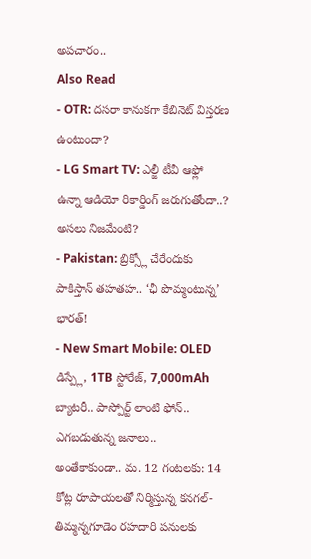అపచారం..
Also Read
- OTR: దసరా కానుకగా కేబినెట్ విస్తరణ ఉంటుందా?
- LG Smart TV: ఎల్జీ టీవీ ఆఫ్లో ఉన్నా ఆడియో రికార్డింగ్ జరుగుతోందా..? అసలు నిజమేంటి?
- Pakistan: బ్రిక్స్లో చేరేందుకు పాకిస్తాన్ తహతహ.. ‘ఛీ పొమ్మంటున్న’ భారత్!
- New Smart Mobile: OLED డిస్ప్లే, 1TB స్టోరేజ్, 7,000mAh బ్యాటరీ.. పాస్పోర్ట్ లాంటి ఫోన్.. ఎగబడుతున్న జనాలు..
అంతేకాకుండా.. మ. 12 గంటలకు: 14 కోట్ల రూపాయలతో నిర్మిస్తున్న కనగల్-తిమ్మన్నగూడెం రహదారి పనులకు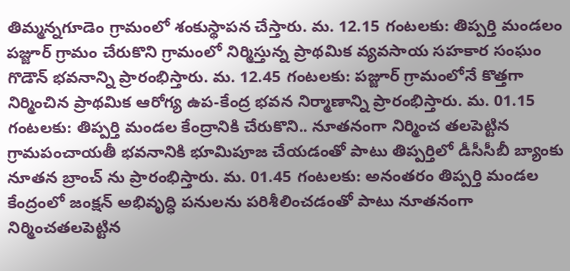తిమ్మన్నగూడెం గ్రామంలో శంకుస్థాపన చేస్తారు. మ. 12.15 గంటలకు: తిప్పర్తి మండలం పజ్జూర్ గ్రామం చేరుకొని గ్రామంలో నిర్మిస్తున్న ప్రాథమిక వ్యవసాయ సహకార సంఘం గొడౌన్ భవనాన్ని ప్రారంభిస్తారు. మ. 12.45 గంటలకు: పజ్జూర్ గ్రామంలోనే కొత్తగా నిర్మించిన ప్రాథమిక ఆరోగ్య ఉప-కేంద్ర భవన నిర్మాణాన్ని ప్రారంభిస్తారు. మ. 01.15 గంటలకు: తిప్పర్తి మండల కేంద్రానికి చేరుకొని.. నూతనంగా నిర్మించ తలపెట్టిన గ్రామపంచాయతీ భవనానికి భూమిపూజ చేయడంతో పాటు తిప్పర్తిలో డీసీసీబీ బ్యాంకు నూతన బ్రాంచ్ ను ప్రారంభిస్తారు. మ. 01.45 గంటలకు: అనంతరం తిప్పర్తి మండల కేంద్రంలో జంక్షన్ అభివృద్ధి పనులను పరిశీలించడంతో పాటు నూతనంగా నిర్మించతలపెట్టిన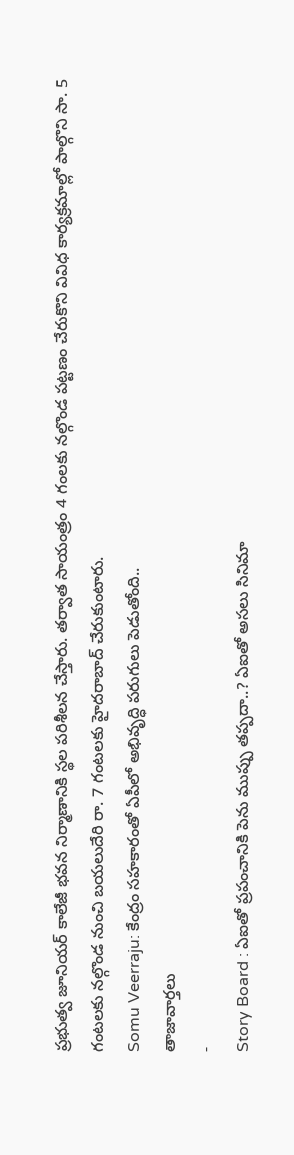ప్రభుత్వ జూనియర్ కాలేజీ భవన నిర్మాణానికి స్థల పరిశీలన చేస్తారు. తర్వాత సాయంత్రం 4 గంలకు నల్గొండ పట్టణం చేరుకొని వివిధ కార్యక్రమాల్లో పాల్గొని సా. 5 గంటలకు నల్గొండ నుంచి బయలుదేరి రా. 7 గంటలకు హైదరాబాద్ చేరుకుంటారు.
Somu Veerraju: కేంద్రం సహకారంతో ఏపీలో అభివృద్ధి పరుగులు పెడుతోంది..
తాజావార్తలు
-
Story Board : ఏఐతో ప్రపంచానికి పెను ముప్పు తప్పదా..? ఏఐతో అసలు సినిమా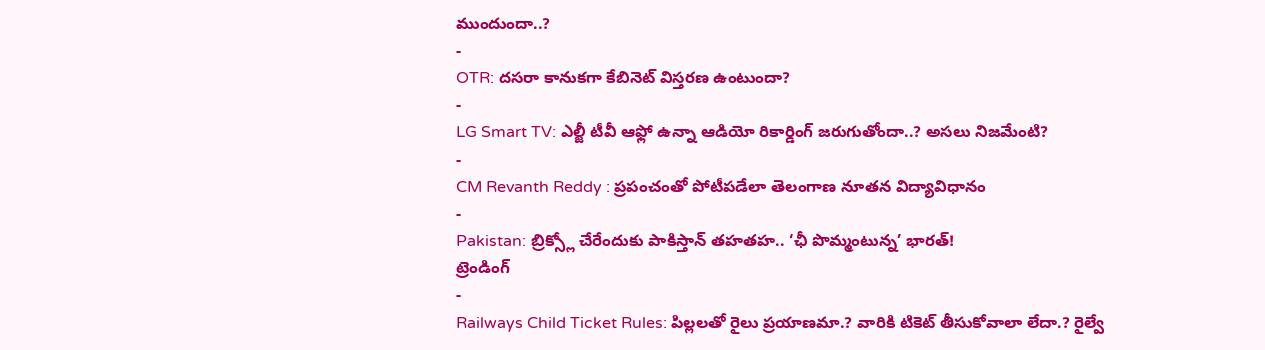ముందుందా..?
-
OTR: దసరా కానుకగా కేబినెట్ విస్తరణ ఉంటుందా?
-
LG Smart TV: ఎల్జీ టీవీ ఆఫ్లో ఉన్నా ఆడియో రికార్డింగ్ జరుగుతోందా..? అసలు నిజమేంటి?
-
CM Revanth Reddy : ప్రపంచంతో పోటీపడేలా తెలంగాణ నూతన విద్యావిధానం
-
Pakistan: బ్రిక్స్లో చేరేందుకు పాకిస్తాన్ తహతహ.. ‘ఛీ పొమ్మంటున్న’ భారత్!
ట్రెండింగ్
-
Railways Child Ticket Rules: పిల్లలతో రైలు ప్రయాణమా.? వారికి టికెట్ తీసుకోవాలా లేదా.? రైల్వే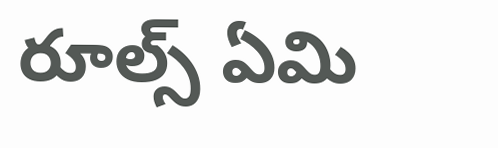రూల్స్ ఏమి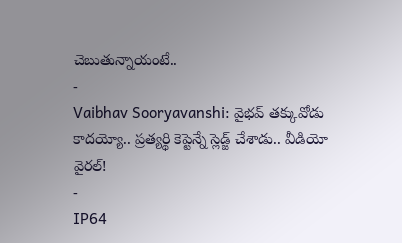చెబుతున్నాయంటే..
-
Vaibhav Sooryavanshi: వైభవ్ తక్కువోడు కాదయ్యో.. ప్రత్యర్థి కెప్టెన్నే స్లెడ్జ్ చేశాడు.. వీడియో వైరల్!
-
IP64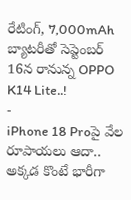రేటింగ్, 7,000mAh బ్యాటరీతో సెప్టెంబర్ 16న రానున్న OPPO K14 Lite..!
-
iPhone 18 Proపై వేల రూపాయలు ఆదా.. అక్కడ కొంటే భారీగా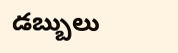డబ్బులు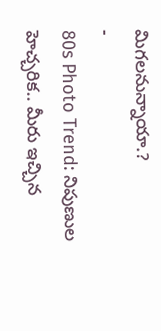మిగలనున్నాయా.?
-
80s Photo Trend: నిపుణుల హెచ్చరిక.. మీరు ఇచ్చిన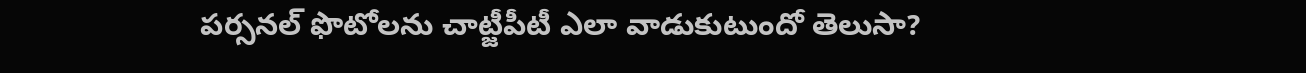పర్సనల్ ఫొటోలను చాట్జీపీటీ ఎలా వాడుకుటుందో తెలుసా?